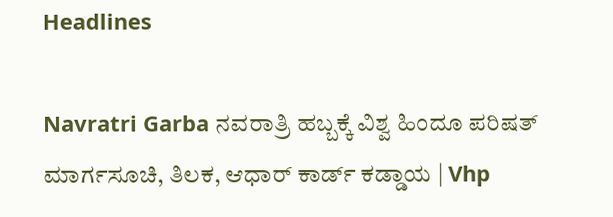Headlines

Navratri Garba ನವರಾತ್ರಿ ಹಬ್ಬಕ್ಕೆ ವಿಶ್ವ ಹಿಂದೂ ಪರಿಷತ್‌ ಮಾರ್ಗಸೂಚಿ, ತಿಲಕ, ಆಧಾರ್ ಕಾರ್ಡ್ ಕಡ್ಡಾಯ | Vhp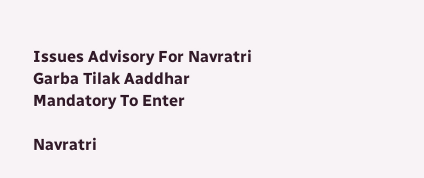Issues Advisory For Navratri Garba Tilak Aaddhar Mandatory To Enter

Navratri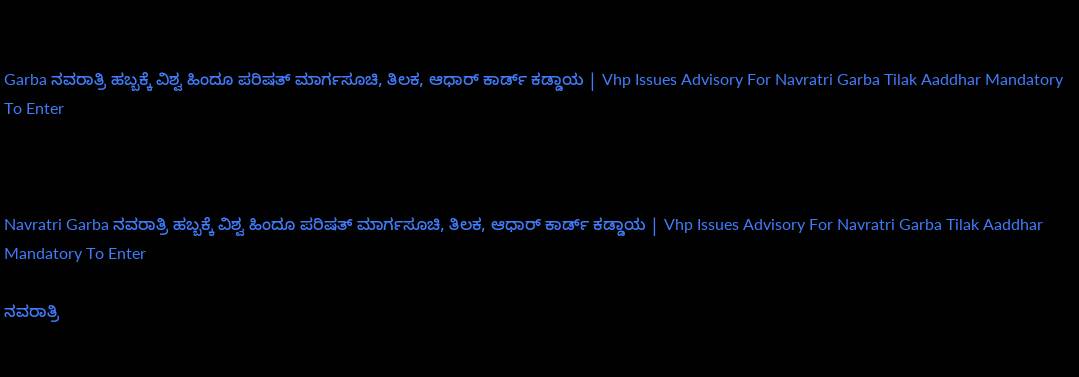Garba ನವರಾತ್ರಿ ಹಬ್ಬಕ್ಕೆ ವಿಶ್ವ ಹಿಂದೂ ಪರಿಷತ್‌ ಮಾರ್ಗಸೂಚಿ, ತಿಲಕ, ಆಧಾರ್ ಕಾರ್ಡ್ ಕಡ್ಡಾಯ | Vhp Issues Advisory For Navratri Garba Tilak Aaddhar Mandatory To Enter



Navratri Garba ನವರಾತ್ರಿ ಹಬ್ಬಕ್ಕೆ ವಿಶ್ವ ಹಿಂದೂ ಪರಿಷತ್‌ ಮಾರ್ಗಸೂಚಿ, ತಿಲಕ, ಆಧಾರ್ ಕಾರ್ಡ್ ಕಡ್ಡಾಯ | Vhp Issues Advisory For Navratri Garba Tilak Aaddhar Mandatory To Enter

ನವರಾತ್ರಿ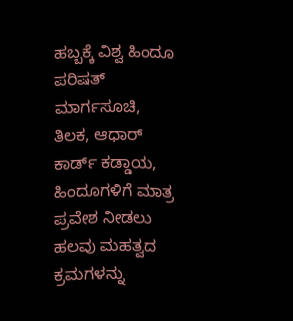ಹಬ್ಬಕ್ಕೆ ವಿಶ್ವ ಹಿಂದೂ ಪರಿಷತ್‌ ಮಾರ್ಗಸೂಚಿ, ತಿಲಕ, ಆಧಾರ್ ಕಾರ್ಡ್ ಕಡ್ಡಾಯ, ಹಿಂದೂಗಳಿಗೆ ಮಾತ್ರ ಪ್ರವೇಶ ನೀಡಲು ಹಲವು ಮಹತ್ವದ ಕ್ರಮಗಳನ್ನು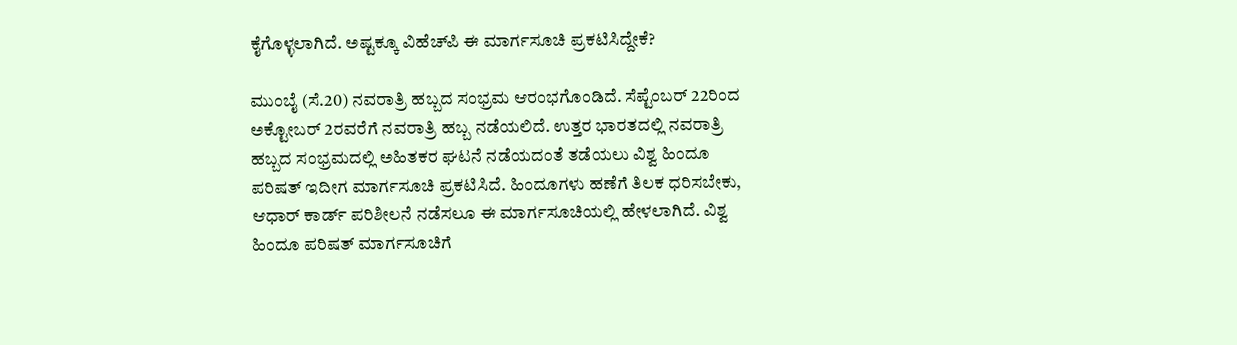ಕೈಗೊಳ್ಳಲಾಗಿದೆ. ಅಷ್ಟಕ್ಕೂ ವಿಹೆಚ್‌ಪಿ ಈ ಮಾರ್ಗಸೂಚಿ ಪ್ರಕಟಿಸಿದ್ದೇಕೆ?

ಮುಂಬೈ (ಸೆ.20) ನವರಾತ್ರಿ ಹಬ್ಬದ ಸಂಭ್ರಮ ಆರಂಭಗೊಂಡಿದೆ. ಸೆಪ್ಟೆಂಬರ್ 22ರಿಂದ ಅಕ್ಟೋಬರ್ 2ರವರೆಗೆ ನವರಾತ್ರಿ ಹಬ್ಬ ನಡೆಯಲಿದೆ. ಉತ್ತರ ಭಾರತದಲ್ಲಿ ನವರಾತ್ರಿ ಹಬ್ಬದ ಸಂಭ್ರಮದಲ್ಲಿ ಅಹಿತಕರ ಘಟನೆ ನಡೆಯದಂತೆ ತಡೆಯಲು ವಿಶ್ವ ಹಿಂದೂ ಪರಿಷತ್ ಇದೀಗ ಮಾರ್ಗಸೂಚಿ ಪ್ರಕಟಿಸಿದೆ. ಹಿಂದೂಗಳು ಹಣೆಗೆ ತಿಲಕ ಧರಿಸಬೇಕು, ಆಧಾರ್ ಕಾರ್ಡ್ ಪರಿಶೀಲನೆ ನಡೆಸಲೂ ಈ ಮಾರ್ಗಸೂಚಿಯಲ್ಲಿ ಹೇಳಲಾಗಿದೆ. ವಿಶ್ವ ಹಿಂದೂ ಪರಿಷತ್ ಮಾರ್ಗಸೂಚಿಗೆ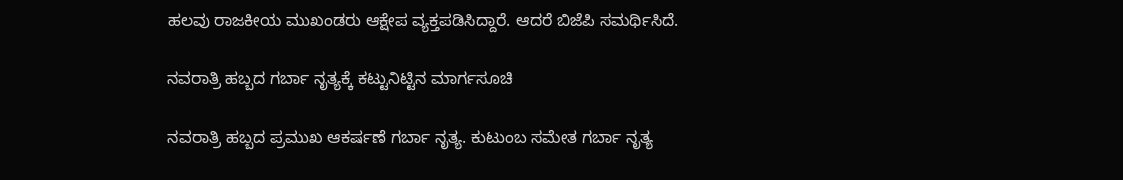ಹಲವು ರಾಜಕೀಯ ಮುಖಂಡರು ಆಕ್ಷೇಪ ವ್ಯಕ್ತಪಡಿಸಿದ್ದಾರೆ. ಆದರೆ ಬಿಜೆಪಿ ಸಮರ್ಥಿಸಿದೆ.

ನವರಾತ್ರಿ ಹಬ್ಬದ ಗರ್ಬಾ ನೃತ್ಯಕ್ಕೆ ಕಟ್ಟುನಿಟ್ಟಿನ ಮಾರ್ಗಸೂಚಿ

ನವರಾತ್ರಿ ಹಬ್ಬದ ಪ್ರಮುಖ ಆಕರ್ಷಣೆ ಗರ್ಬಾ ನೃತ್ಯ. ಕುಟುಂಬ ಸಮೇತ ಗರ್ಬಾ ನೃತ್ಯ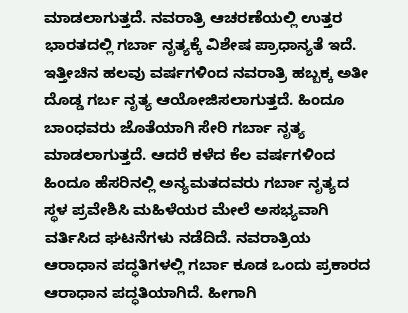ಮಾಡಲಾಗುತ್ತದೆ. ನವರಾತ್ರಿ ಆಚರಣೆಯಲ್ಲಿ ಉತ್ತರ ಭಾರತದಲ್ಲಿ ಗರ್ಬಾ ನೃತ್ಯಕ್ಕೆ ವಿಶೇಷ ಪ್ರಾಧಾನ್ಯತೆ ಇದೆ. ಇತ್ತೀಚಿನ ಹಲವು ವರ್ಷಗಳಿಂದ ನವರಾತ್ರಿ ಹಬ್ಬಕ್ಕ ಅತೀ ದೊಡ್ಡ ಗರ್ಬ ನೃತ್ಯ ಆಯೋಜಿಸಲಾಗುತ್ತದೆ. ಹಿಂದೂ ಬಾಂಧವರು ಜೊತೆಯಾಗಿ ಸೇರಿ ಗರ್ಬಾ ನೃತ್ಯ ಮಾಡಲಾಗುತ್ತದೆ. ಆದರೆ ಕಳೆದ ಕೆಲ ವರ್ಷಗಳಿಂದ ಹಿಂದೂ ಹೆಸರಿನಲ್ಲಿ ಅನ್ಯಮತದವರು ಗರ್ಬಾ ನೃತ್ಯದ ಸ್ಥಳ ಪ್ರವೇಶಿಸಿ ಮಹಿಳೆಯರ ಮೇಲೆ ಅಸಭ್ಯವಾಗಿ ವರ್ತಿಸಿದ ಘಟನೆಗಳು ನಡೆದಿದೆ. ನವರಾತ್ರಿಯ ಆರಾಧಾನ ಪದ್ಧತಿಗಳಲ್ಲಿ ಗರ್ಬಾ ಕೂಡ ಒಂದು ಪ್ರಕಾರದ ಆರಾಧಾನ ಪದ್ಧತಿಯಾಗಿದೆ. ಹೀಗಾಗಿ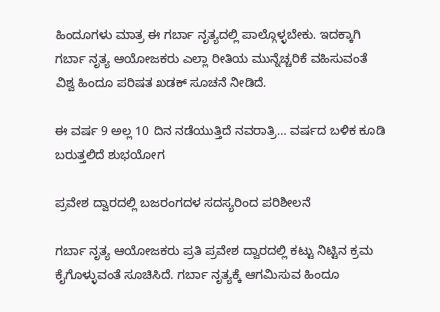ಹಿಂದೂಗಳು ಮಾತ್ರ ಈ ಗರ್ಬಾ ನೃತ್ಯದಲ್ಲಿ ಪಾಲ್ಗೊಳ್ಳಬೇಕು. ಇದಕ್ಕಾಗಿ ಗರ್ಬಾ ನೃತ್ಯ ಆಯೋಜಕರು ಎಲ್ಲಾ ರೀತಿಯ ಮುನ್ನೆಚ್ಚರಿಕೆ ವಹಿಸುವಂತೆ ವಿಶ್ವ ಹಿಂದೂ ಪರಿಷತ ಖಡಕ್ ಸೂಚನೆ ನೀಡಿದೆ.

ಈ ವರ್ಷ 9 ಅಲ್ಲ 10 ದಿನ ನಡೆಯುತ್ತಿದೆ ನವರಾತ್ರಿ… ವರ್ಷದ ಬಳಿಕ ಕೂಡಿ ಬರುತ್ತಲಿದೆ ಶುಭಯೋಗ

ಪ್ರವೇಶ ದ್ವಾರದಲ್ಲಿ ಬಜರಂಗದಳ ಸದಸ್ಯರಿಂದ ಪರಿಶೀಲನೆ

ಗರ್ಬಾ ನೃತ್ಯ ಆಯೋಜಕರು ಪ್ರತಿ ಪ್ರವೇಶ ದ್ವಾರದಲ್ಲಿ ಕಟ್ಟು ನಿಟ್ಟಿನ ಕ್ರಮ ಕೈಗೊಳ್ಳುವಂತೆ ಸೂಚಿಸಿದೆ. ಗರ್ಬಾ ನೃತ್ಯಕ್ಕೆ ಆಗಮಿಸುವ ಹಿಂದೂ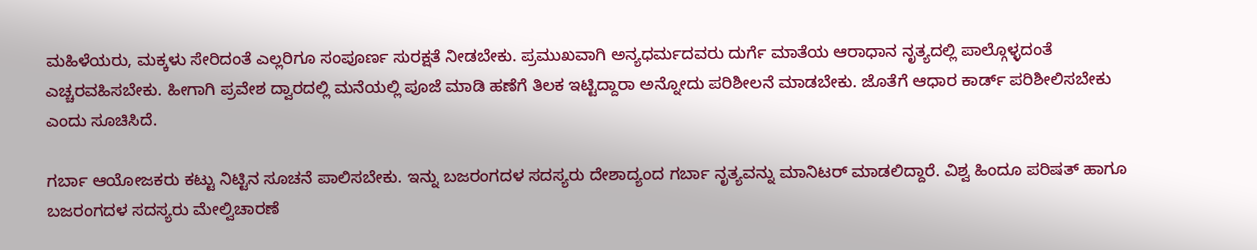ಮಹಿಳೆಯರು, ಮಕ್ಕಳು ಸೇರಿದಂತೆ ಎಲ್ಲರಿಗೂ ಸಂಪೂರ್ಣ ಸುರಕ್ಷತೆ ನೀಡಬೇಕು. ಪ್ರಮುಖವಾಗಿ ಅನ್ಯಧರ್ಮದವರು ದುರ್ಗೆ ಮಾತೆಯ ಆರಾಧಾನ ನೃತ್ಯದಲ್ಲಿ ಪಾಲ್ಗೊಳ್ಳದಂತೆ ಎಚ್ಚರವಹಿಸಬೇಕು. ಹೀಗಾಗಿ ಪ್ರವೇಶ ದ್ವಾರದಲ್ಲಿ ಮನೆಯಲ್ಲಿ ಪೂಜೆ ಮಾಡಿ ಹಣೆಗೆ ತಿಲಕ ಇಟ್ಟಿದ್ದಾರಾ ಅನ್ನೋದು ಪರಿಶೀಲನೆ ಮಾಡಬೇಕು. ಜೊತೆಗೆ ಆಧಾರ ಕಾರ್ಡ್ ಪರಿಶೀಲಿಸಬೇಕು ಎಂದು ಸೂಚಿಸಿದೆ.

ಗರ್ಬಾ ಆಯೋಜಕರು ಕಟ್ಟು ನಿಟ್ಟಿನ ಸೂಚನೆ ಪಾಲಿಸಬೇಕು. ಇನ್ನು ಬಜರಂಗದಳ ಸದಸ್ಯರು ದೇಶಾದ್ಯಂದ ಗರ್ಬಾ ನೃತ್ಯವನ್ನು ಮಾನಿಟರ್ ಮಾಡಲಿದ್ದಾರೆ. ವಿಶ್ವ ಹಿಂದೂ ಪರಿಷತ್ ಹಾಗೂ ಬಜರಂಗದಳ ಸದಸ್ಯರು ಮೇಲ್ವಿಚಾರಣೆ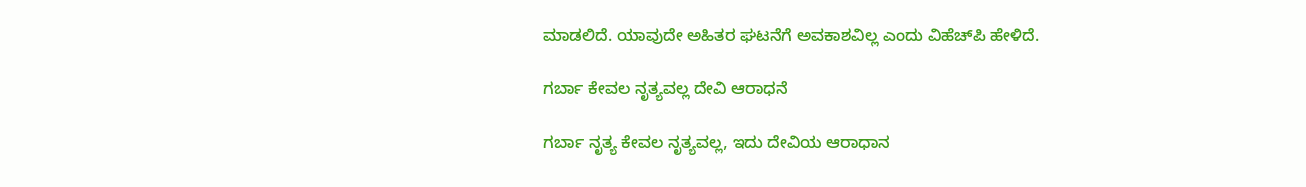ಮಾಡಲಿದೆ. ಯಾವುದೇ ಅಹಿತರ ಘಟನೆಗೆ ಅವಕಾಶವಿಲ್ಲ ಎಂದು ವಿಹೆಚ್‌ಪಿ ಹೇಳಿದೆ.

ಗರ್ಬಾ ಕೇವಲ ನೃತ್ಯವಲ್ಲ ದೇವಿ ಆರಾಧನೆ

ಗರ್ಬಾ ನೃತ್ಯ ಕೇವಲ ನೃತ್ಯವಲ್ಲ, ಇದು ದೇವಿಯ ಆರಾಧಾನ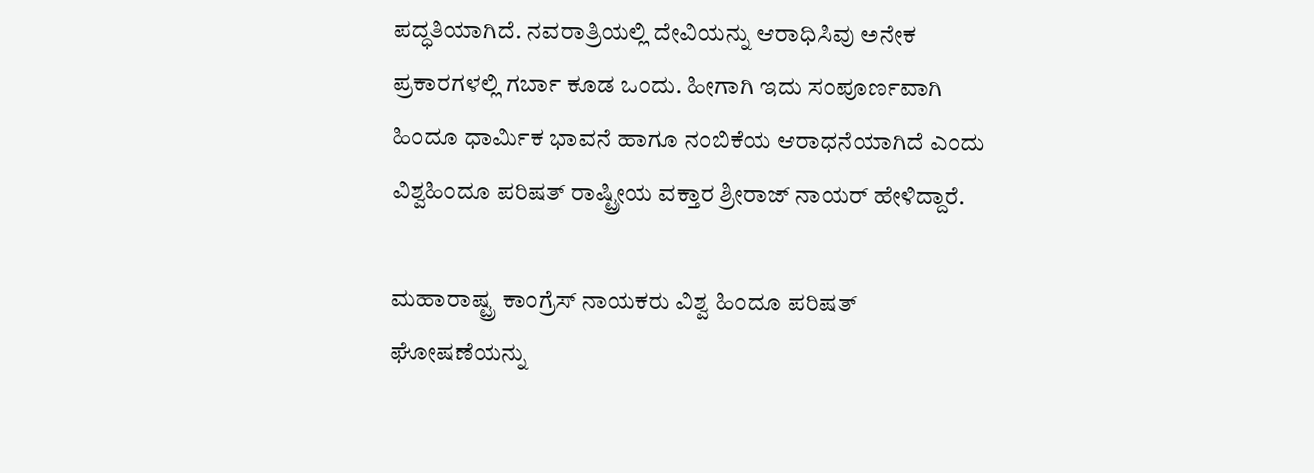ಪದ್ಧತಿಯಾಗಿದೆ. ನವರಾತ್ರಿಯಲ್ಲಿ ದೇವಿಯನ್ನು ಆರಾಧಿಸಿವು ಅನೇಕ ಪ್ರಕಾರಗಳಲ್ಲಿ ಗರ್ಬಾ ಕೂಡ ಒಂದು. ಹೀಗಾಗಿ ಇದು ಸಂಪೂರ್ಣವಾಗಿ ಹಿಂದೂ ಧಾರ್ಮಿಕ ಭಾವನೆ ಹಾಗೂ ನಂಬಿಕೆಯ ಆರಾಧನೆಯಾಗಿದೆ ಎಂದು ವಿಶ್ವಹಿಂದೂ ಪರಿಷತ್ ರಾಷ್ಟ್ರೀಯ ವಕ್ತಾರ ಶ್ರೀರಾಜ್ ನಾಯರ್ ಹೇಳಿದ್ದಾರೆ.

ಮಹಾರಾಷ್ಟ್ರ ಕಾಂಗ್ರೆಸ್ ನಾಯಕರು ವಿಶ್ವ ಹಿಂದೂ ಪರಿಷತ್ ಘೋಷಣೆಯನ್ನು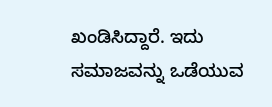ಖಂಡಿಸಿದ್ದಾರೆ. ಇದು ಸಮಾಜವನ್ನು ಒಡೆಯುವ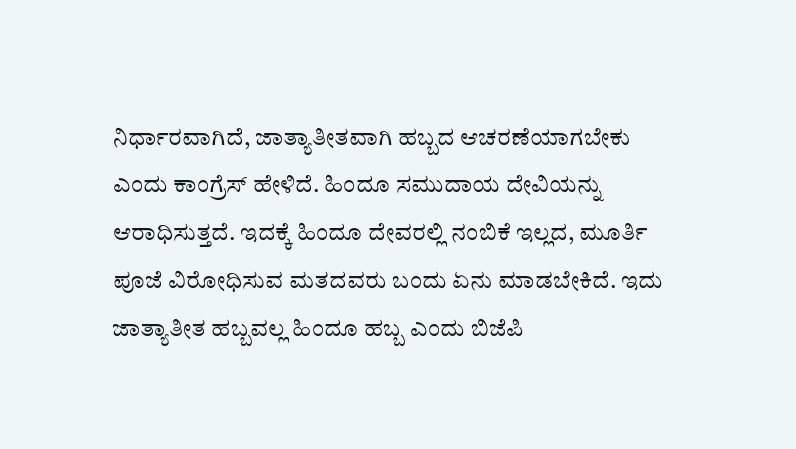ನಿರ್ಧಾರವಾಗಿದೆ, ಜಾತ್ಯಾತೀತವಾಗಿ ಹಬ್ಬದ ಆಚರಣೆಯಾಗಬೇಕು ಎಂದು ಕಾಂಗ್ರೆಸ್ ಹೇಳಿದೆ. ಹಿಂದೂ ಸಮುದಾಯ ದೇವಿಯನ್ನು ಆರಾಧಿಸುತ್ತದೆ. ಇದಕ್ಕೆ ಹಿಂದೂ ದೇವರಲ್ಲಿ ನಂಬಿಕೆ ಇಲ್ಲದ, ಮೂರ್ತಿ ಪೂಜೆ ವಿರೋಧಿಸುವ ಮತದವರು ಬಂದು ಏನು ಮಾಡಬೇಕಿದೆ. ಇದು ಜಾತ್ಯಾತೀತ ಹಬ್ಬವಲ್ಲ ಹಿಂದೂ ಹಬ್ಬ ಎಂದು ಬಿಜೆಪಿ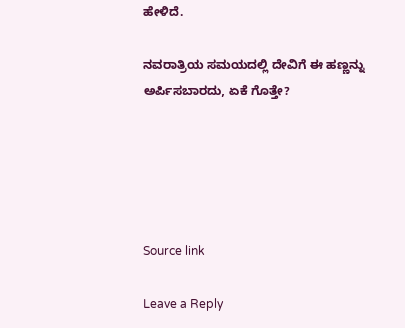ಹೇಳಿದೆ.

ನವರಾತ್ರಿಯ ಸಮಯದಲ್ಲಿ ದೇವಿಗೆ ಈ ಹಣ್ಣನ್ನು ಅರ್ಪಿಸಬಾರದು, ಏಕೆ ಗೊತ್ತೇ?





Source link

Leave a Reply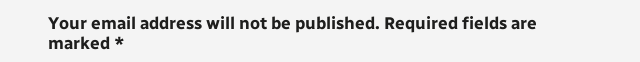Your email address will not be published. Required fields are marked *